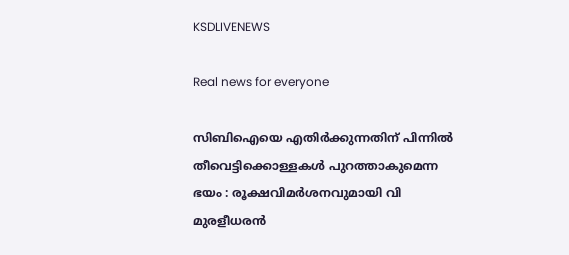KSDLIVENEWS

Real news for everyone

സിബിഐയെ എതിർക്കുന്നതിന് പിന്നിൽ തീവെട്ടിക്കൊള്ളകൾ പുറത്താകുമെന്ന ഭയം : രൂക്ഷവിമർശനവുമായി വി മുരളീധരൻ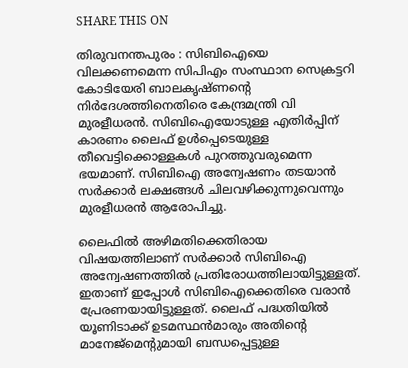SHARE THIS ON

തിരുവനന്തപുരം : സിബിഐയെ വിലക്കണമെന്ന സിപിഎം സംസ്ഥാന സെക്രട്ടറി കോടിയേരി ബാലകൃഷ്ണന്റെ നിര്‍ദേശത്തിനെതിരെ കേന്ദ്രമന്ത്രി വി മുരളീധരന്‍. സിബിഐയോടുള്ള എതിര്‍പ്പിന് കാരണം ലൈഫ് ഉള്‍പ്പെടെയുള്ള തീവെട്ടിക്കൊള്ളകള്‍ പുറത്തുവരുമെന്ന ഭയമാണ്. സിബിഐ അന്വേഷണം തടയാന്‍ സര്‍ക്കാര്‍ ലക്ഷങ്ങള്‍ ചിലവഴിക്കുന്നുവെന്നും മുരളീധരന്‍ ആരോപിച്ചു.

ലൈഫില്‍ അഴിമതിക്കെതിരായ വിഷയത്തിലാണ് സര്‍ക്കാര്‍ സിബിഐ അന്വേഷണത്തില്‍ പ്രതിരോധത്തിലായിട്ടുള്ളത്. ഇതാണ് ഇപ്പോള്‍ സിബിഐക്കെതിരെ വരാന്‍ പ്രേരണയായിട്ടുള്ളത്. ലൈഫ് പദ്ധതിയില്‍ യൂണിടാക്ക് ഉടമസ്ഥന്‍മാരും അതിന്റെ മാനേജ്‌മെന്റുമായി ബന്ധപ്പെട്ടുള്ള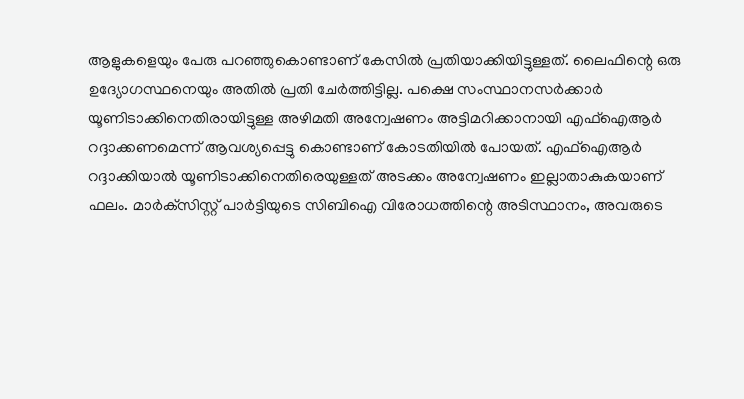ആളുകളെയും പേരു പറഞ്ഞുകൊണ്ടാണ് കേസില്‍ പ്രതിയാക്കിയിട്ടുള്ളത്. ലൈഫിന്റെ ഒരു ഉദ്യോഗസ്ഥനെയും അതില്‍ പ്രതി ചേര്‍ത്തിട്ടില്ല. പക്ഷെ സംസ്ഥാനസര്‍ക്കാര്‍ യൂണിടാക്കിനെതിരായിട്ടുള്ള അഴിമതി അന്വേഷണം അട്ടിമറിക്കാനായി എഫ്‌ഐആര്‍ റദ്ദാക്കണമെന്ന് ആവശ്യപ്പെട്ടു കൊണ്ടാണ് കോടതിയില്‍ പോയത്. എഫ്‌ഐആര്‍ റദ്ദാക്കിയാല്‍ യൂണിടാക്കിനെതിരെയുള്ളത് അടക്കം അന്വേഷണം ഇല്ലാതാകുകയാണ് ഫലം. മാര്‍ക്‌സിസ്റ്റ് പാര്‍ട്ടിയുടെ സിബിഐ വിരോധത്തിന്റെ അടിസ്ഥാനം, അവരുടെ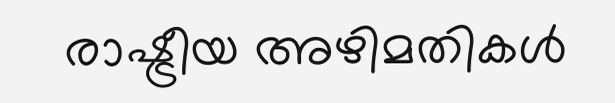രാഷ്ട്രീയ അഴിമതികള്‍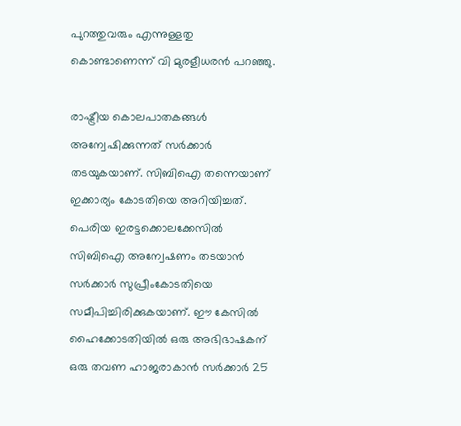പുറത്തുവരും എന്നുള്ളതു കൊണ്ടാണെന്ന് വി മുരളീധരന്‍ പറഞ്ഞു.

രാഷ്ട്രീയ കൊലപാതകങ്ങള്‍ അന്വേഷിക്കുന്നത് സര്‍ക്കാര്‍ തടയുകയാണ്. സിബിഐ തന്നെയാണ് ഇക്കാര്യം കോടതിയെ അറിയിച്ചത്. പെരിയ ഇരട്ടക്കൊലക്കേസില്‍ സിബിഐ അന്വേഷണം തടയാന്‍ സര്‍ക്കാര്‍ സുപ്രീംകോടതിയെ സമീപിച്ചിരിക്കുകയാണ്. ഈ കേസില്‍ ഹൈക്കോടതിയില്‍ ഒരു അഭിഭാഷകന് ഒരു തവണ ഹാജരാകാന്‍ സര്‍ക്കാര്‍ 25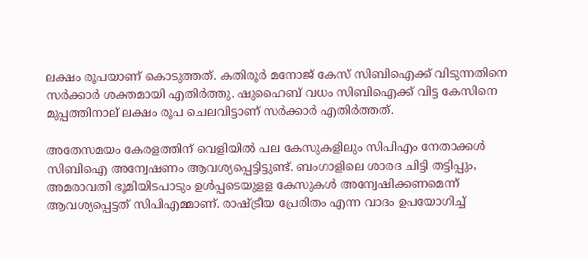ലക്ഷം രൂപയാണ് കൊടുത്തത്. കതിരൂര്‍ മനോജ് കേസ് സിബിഐക്ക് വിടുന്നതിനെ സര്‍ക്കാര്‍ ശക്തമായി എതിര്‍ത്തു. ഷുഹൈബ് വധം സിബിഐക്ക് വിട്ട കേസിനെ മുപ്പത്തിനാല് ലക്ഷം രൂപ ചെലവിട്ടാണ് സര്‍ക്കാര്‍ എതിര്‍ത്തത്.

അതേസമയം കേരളത്തിന് വെളിയില്‍ പല കേസുകളിലും സിപിഎം നേതാക്കള്‍ സിബിഐ അന്വേഷണം ആവശ്യപ്പെട്ടിട്ടുണ്ട്. ബംഗാളിലെ ശാരദ ചിട്ടി തട്ടിപ്പും, അമരാവതി ഭൂമിയിടപാടും ഉള്‍പ്പടെയുളള കേസുകള്‍ അന്വേഷിക്കണമെന്ന് ആവശ്യപ്പെട്ടത് സിപിഎമ്മാണ്. രാഷ്ട്രീയ പ്രേരിതം എന്ന വാദം ഉപയോഗിച്ച്‌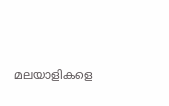മലയാളികളെ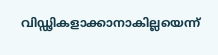വിഡ്ഢികളാക്കാനാകില്ലയെന്ന്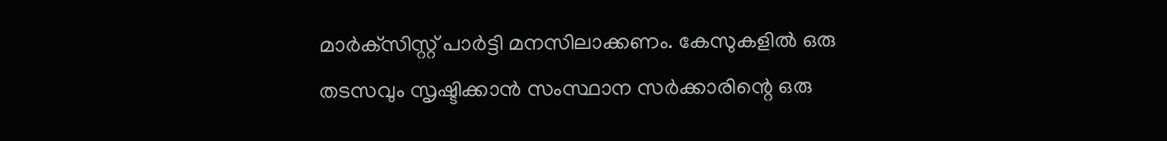മാര്‍ക്‌സിസ്റ്റ് പാര്‍ട്ടി മനസിലാക്കണം. കേസുകളില്‍ ഒരു തടസവും സൃഷ്ടിക്കാന്‍ സംസ്ഥാന സര്‍ക്കാരിന്റെ ഒരു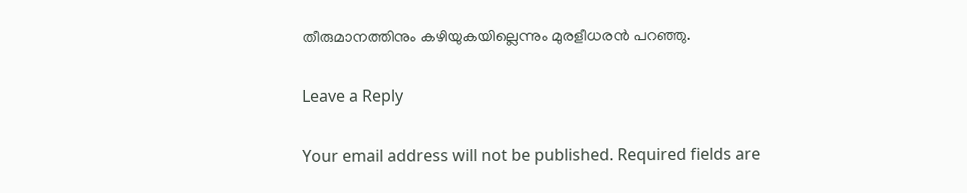തീരുമാനത്തിനും കഴിയുകയില്ലെന്നും മുരളീധരന്‍ പറഞ്ഞു.

Leave a Reply

Your email address will not be published. Required fields are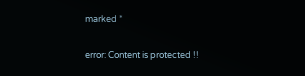marked *

error: Content is protected !!